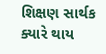શિક્ષણ સાર્થક ક્યારે થાય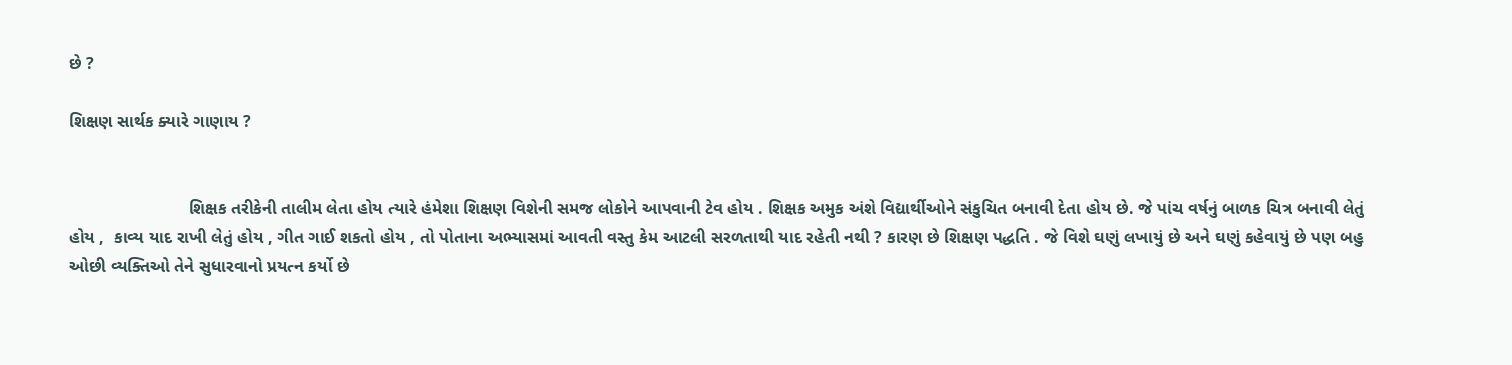છે ?

શિક્ષણ સાર્થક ક્યારે ગાણાય ?


                         શિક્ષક તરીકેની તાલીમ લેતા હોય ત્યારે હંમેશા શિક્ષણ વિશેની સમજ લોકોને આપવાની ટેવ હોય . શિક્ષક અમુક અંશે વિદ્યાર્થીઓને સંકુચિત બનાવી દેતા હોય છે. જે પાંચ વર્ષનું બાળક ચિત્ર બનાવી લેતું હોય ,  કાવ્ય યાદ રાખી લેતું હોય , ગીત ગાઈ શકતો હોય , તો પોતાના અભ્યાસમાં આવતી વસ્તુ કેમ આટલી સરળતાથી યાદ રહેતી નથી ? કારણ છે શિક્ષણ પદ્ધતિ . જે વિશે ઘણું લખાયું છે અને ઘણું કહેવાયું છે પણ બહુ ઓછી વ્યક્તિઓ તેને સુધારવાનો પ્રયત્ન કર્યો છે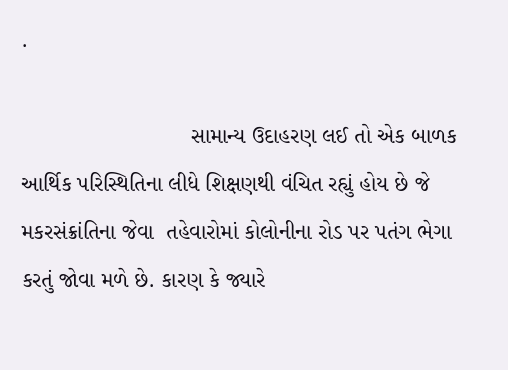.

                           સામાન્ય ઉદાહરણ લઈ તો એક બાળક આર્થિક પરિસ્થિતિના લીધે શિક્ષણથી વંચિત રહ્યું હોય છે જે મકરસંક્રાંતિના જેવા  તહેવારોમાં કોલોનીના રોડ પર પતંગ ભેગા કરતું જોવા મળે છે. કારણ કે જ્યારે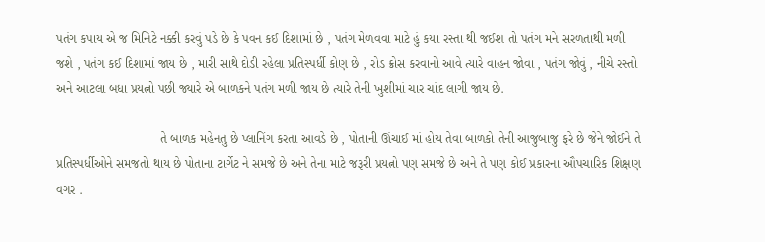પતંગ કપાય એ જ મિનિટે નક્કી કરવું પડે છે કે પવન કઈ દિશામાં છે , પતંગ મેળવવા માટે હું કયા રસ્તા થી જઈશ તો પતંગ મને સરળતાથી મળી જશે , પતંગ કઈ દિશામાં જાય છે , મારી સાથે દોડી રહેલા પ્રતિસ્પર્ધી કોણ છે , રોડ ક્રોસ કરવાનો આવે ત્યારે વાહન જોવા , પતંગ જોવું , નીચે રસ્તો અને આટલા બધા પ્રયત્નો પછી જ્યારે એ બાળકને પતંગ મળી જાય છે ત્યારે તેની ખુશીમાં ચાર ચાંદ લાગી જાય છે.

                             તે બાળક મહેનતુ છે પ્લાનિંગ કરતા આવડે છે , પોતાની ઊંચાઈ માં હોય તેવા બાળકો તેની આજુબાજુ ફરે છે જેને જોઈને તે પ્રતિસ્પર્ધીઓને સમજતો થાય છે પોતાના ટાર્ગેટ ને સમજે છે અને તેના માટે જરૂરી પ્રયત્નો પણ સમજે છે અને તે પણ કોઈ પ્રકારના ઔપચારિક શિક્ષણ વગર .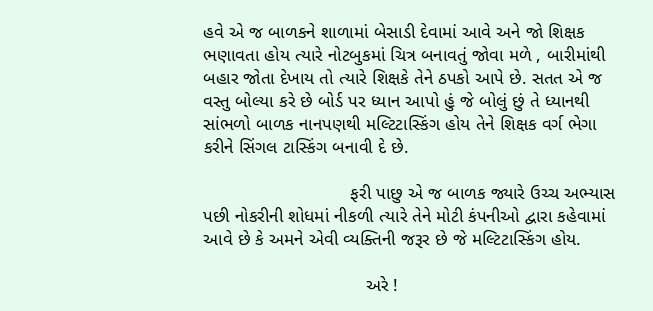હવે એ જ બાળકને શાળામાં બેસાડી દેવામાં આવે અને જો શિક્ષક ભણાવતા હોય ત્યારે નોટબુકમાં ચિત્ર બનાવતું જોવા મળે , બારીમાંથી બહાર જોતા દેખાય તો ત્યારે શિક્ષકે તેને ઠપકો આપે છે. સતત એ જ વસ્તુ બોલ્યા કરે છે બોર્ડ પર ધ્યાન આપો હું જે બોલું છું તે ધ્યાનથી સાંભળો બાળક નાનપણથી મલ્ટિટાસ્કિંગ હોય તેને શિક્ષક વર્ગ ભેગા કરીને સિંગલ ટાસ્કિંગ બનાવી દે છે.

                             ફરી પાછુ એ જ બાળક જ્યારે ઉચ્ચ અભ્યાસ પછી નોકરીની શોધમાં નીકળી ત્યારે તેને મોટી કંપનીઓ દ્વારા કહેવામાં આવે છે કે અમને એવી વ્યક્તિની જરૂર છે જે મલ્ટિટાસ્કિંગ હોય.

                                અરે !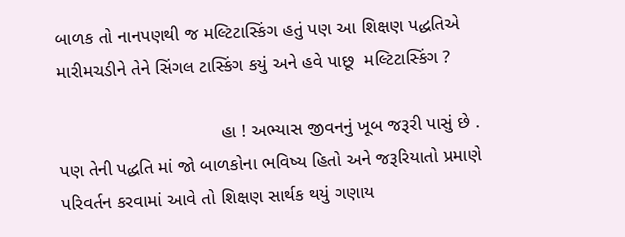બાળક તો નાનપણથી જ મલ્ટિટાસ્કિંગ હતું પણ આ શિક્ષણ પદ્ધતિએ મારીમચડીને તેને સિંગલ ટાસ્કિંગ કયું અને હવે પાછૂ  મલ્ટિટાસ્કિંગ ?

                                હા ! અભ્યાસ જીવનનું ખૂબ જરૂરી પાસું છે . પણ તેની પદ્ધતિ માં જો બાળકોના ભવિષ્ય હિતો અને જરૂરિયાતો પ્રમાણે પરિવર્તન કરવામાં આવે તો શિક્ષણ સાર્થક થયું ગણાય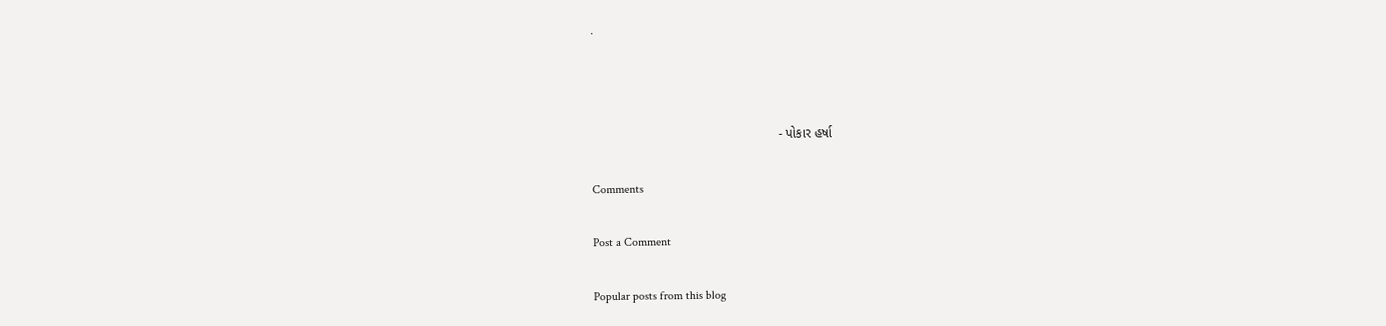.



                                                    - પોકાર હર્ષા

Comments

Post a Comment

Popular posts from this blog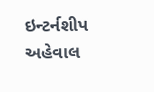ઇન્ટર્નશીપ અહેવાલ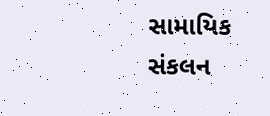સામાયિક સંકલન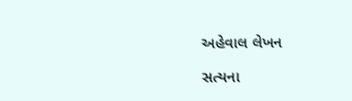અહેવાલ લેખન

સત્યના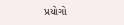પ્રયોગો